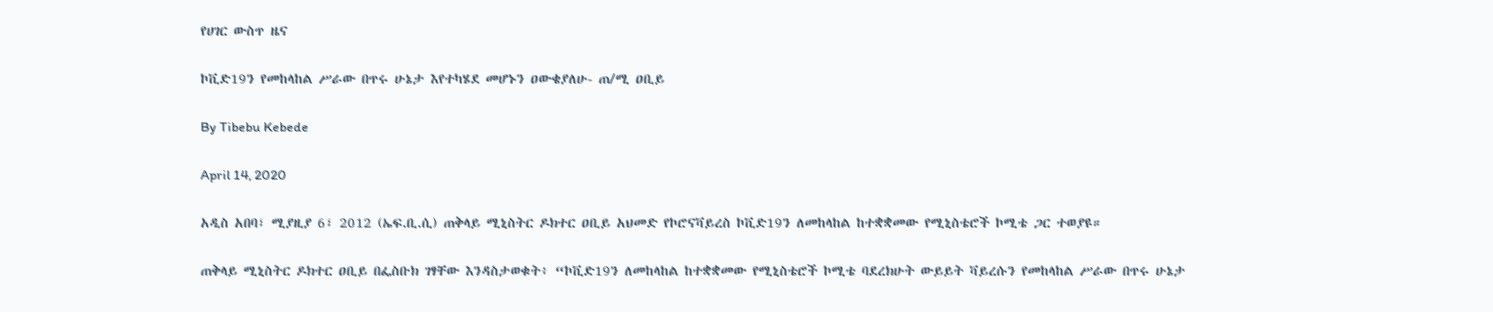የሀገር ውስጥ ዜና

ኮቪድ19ን የመከላከል ሥራው በጥሩ ሁኔታ እየተካሄደ መሆኑን ዐውቄያለሁ- ጠ/ሚ ዐቢይ

By Tibebu Kebede

April 14, 2020

አዲስ አበባ፣ ሚያዚያ 6፣ 2012 (ኤፍ.ቢ.ሲ) ጠቅላይ ሚኒስትር ዶክተር ዐቢይ አህመድ የኮሮናቫይረስ ኮቪድ19ን ለመከላከል ከተቋቋመው የሚኒስቴሮች ኮሚቴ ጋር ተወያዩ።

ጠቅላይ ሚኒስትር ዶክተር ዐቢይ በፌስቡክ ገፃቸው እንዳስታወቁት፥ “ኮቪድ19ን ለመከላከል ከተቋቋመው የሚኒስቴሮች ኮሚቴ ባደረክሁት ውይይት ቫይረሱን የመከላከል ሥራው በጥሩ ሁኔታ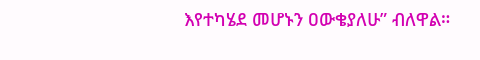እየተካሄደ መሆኑን ዐውቄያለሁ” ብለዋል።